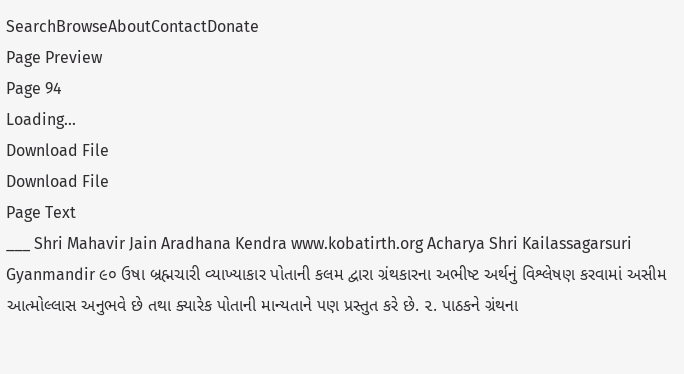SearchBrowseAboutContactDonate
Page Preview
Page 94
Loading...
Download File
Download File
Page Text
___ Shri Mahavir Jain Aradhana Kendra www.kobatirth.org Acharya Shri Kailassagarsuri Gyanmandir ૯૦ ઉષા બ્રહ્મચારી વ્યાખ્યાકાર પોતાની કલમ દ્વારા ગ્રંથકારના અભીષ્ટ અર્થનું વિશ્લેષણ કરવામાં અસીમ આત્મોલ્લાસ અનુભવે છે તથા ક્યારેક પોતાની માન્યતાને પણ પ્રસ્તુત કરે છે. ૨. પાઠકને ગ્રંથના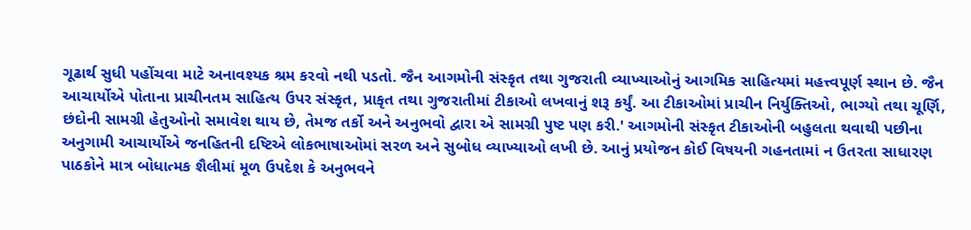ગૂઢાર્થ સુધી પહોંચવા માટે અનાવશ્યક શ્રમ કરવો નથી પડતો. જૈન આગમોની સંસ્કૃત તથા ગુજરાતી વ્યાખ્યાઓનું આગમિક સાહિત્યમાં મહત્ત્વપૂર્ણ સ્થાન છે. જૈન આચાર્યોએ પોતાના પ્રાચીનતમ સાહિત્ય ઉપર સંસ્કૃત, પ્રાકૃત તથા ગુજરાતીમાં ટીકાઓ લખવાનું શરૂ કર્યું. આ ટીકાઓમાં પ્રાચીન નિર્યુક્તિઓ, ભાગ્યો તથા ચૂર્ણિ, છંદોની સામગ્રી હેતુઓનો સમાવેશ થાય છે, તેમજ તર્કો અને અનુભવો દ્વારા એ સામગ્રી પુષ્ટ પણ કરી.' આગમોની સંસ્કૃત ટીકાઓની બહુલતા થવાથી પછીના અનુગામી આચાર્યોએ જનહિતની દષ્ટિએ લોકભાષાઓમાં સરળ અને સુબોધ વ્યાખ્યાઓ લખી છે. આનું પ્રયોજન કોઈ વિષયની ગહનતામાં ન ઉતરતા સાધારણ પાઠકોને માત્ર બોધાત્મક શૈલીમાં મૂળ ઉપદેશ કે અનુભવને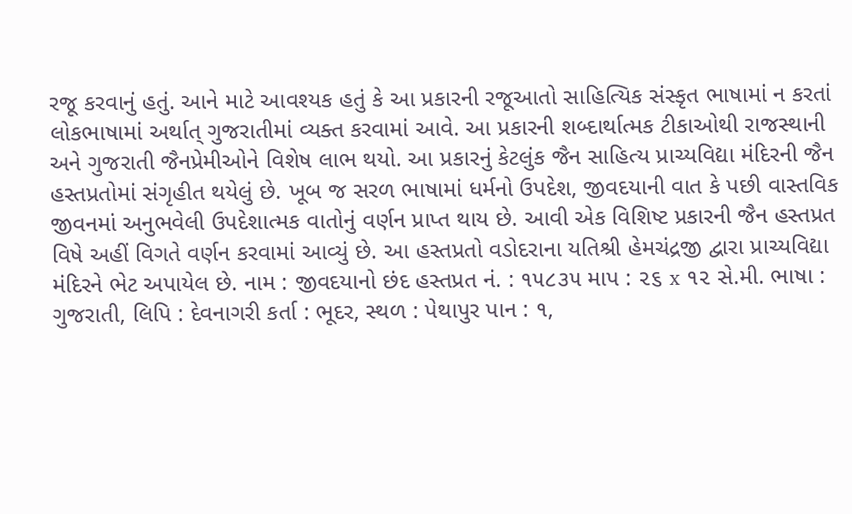રજૂ કરવાનું હતું. આને માટે આવશ્યક હતું કે આ પ્રકારની રજૂઆતો સાહિત્યિક સંસ્કૃત ભાષામાં ન કરતાં લોકભાષામાં અર્થાત્ ગુજરાતીમાં વ્યક્ત કરવામાં આવે. આ પ્રકારની શબ્દાર્થાત્મક ટીકાઓથી રાજસ્થાની અને ગુજરાતી જૈનપ્રેમીઓને વિશેષ લાભ થયો. આ પ્રકારનું કેટલુંક જૈન સાહિત્ય પ્રાચ્યવિદ્યા મંદિરની જૈન હસ્તપ્રતોમાં સંગૃહીત થયેલું છે. ખૂબ જ સરળ ભાષામાં ધર્મનો ઉપદેશ, જીવદયાની વાત કે પછી વાસ્તવિક જીવનમાં અનુભવેલી ઉપદેશાત્મક વાતોનું વર્ણન પ્રાપ્ત થાય છે. આવી એક વિશિષ્ટ પ્રકારની જૈન હસ્તપ્રત વિષે અહીં વિગતે વર્ણન કરવામાં આવ્યું છે. આ હસ્તપ્રતો વડોદરાના યતિશ્રી હેમચંદ્રજી દ્વારા પ્રાચ્યવિદ્યા મંદિરને ભેટ અપાયેલ છે. નામ : જીવદયાનો છંદ હસ્તપ્રત નં. : ૧૫૮૩૫ માપ : ૨૬ x ૧૨ સે.મી. ભાષા : ગુજરાતી, લિપિ : દેવનાગરી કર્તા : ભૂદર, સ્થળ : પેથાપુર પાન : ૧,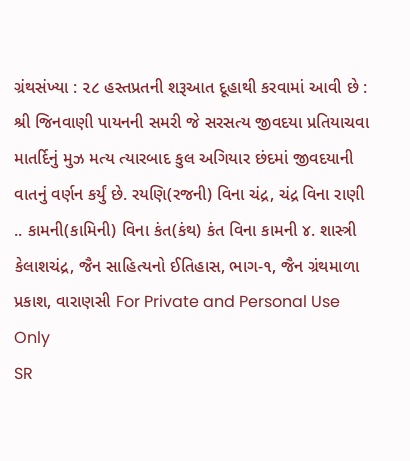ગ્રંથસંખ્યા : ૨૮ હસ્તપ્રતની શરૂઆત દૂહાથી કરવામાં આવી છે : શ્રી જિનવાણી પાયનની સમરી જે સરસત્ય જીવદયા પ્રતિયાચવા માતર્દિનું મુઝ મત્ય ત્યારબાદ કુલ અગિયાર છંદમાં જીવદયાની વાતનું વર્ણન કર્યું છે. રયણિ(રજની) વિના ચંદ્ર, ચંદ્ર વિના રાણી .. કામની(કામિની) વિના કંત(કંથ) કંત વિના કામની ૪. શાસ્ત્રી કેલાશચંદ્ર, જૈન સાહિત્યનો ઈતિહાસ, ભાગ-૧, જૈન ગ્રંથમાળા પ્રકાશ, વારાણસી For Private and Personal Use Only
SR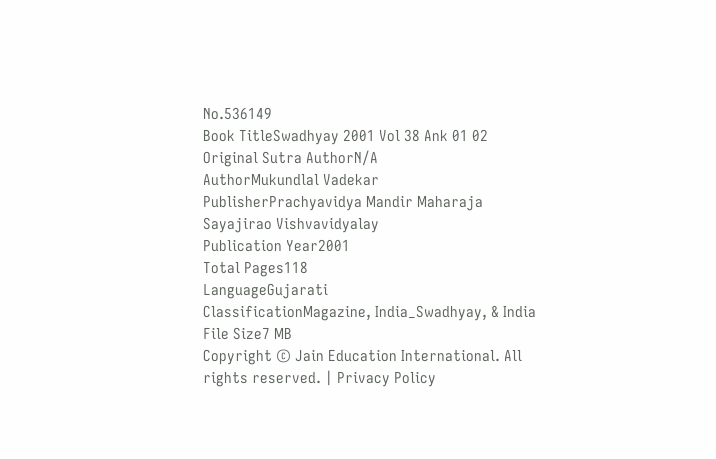No.536149
Book TitleSwadhyay 2001 Vol 38 Ank 01 02
Original Sutra AuthorN/A
AuthorMukundlal Vadekar
PublisherPrachyavidya Mandir Maharaja Sayajirao Vishvavidyalay
Publication Year2001
Total Pages118
LanguageGujarati
ClassificationMagazine, India_Swadhyay, & India
File Size7 MB
Copyright © Jain Education International. All rights reserved. | Privacy Policy